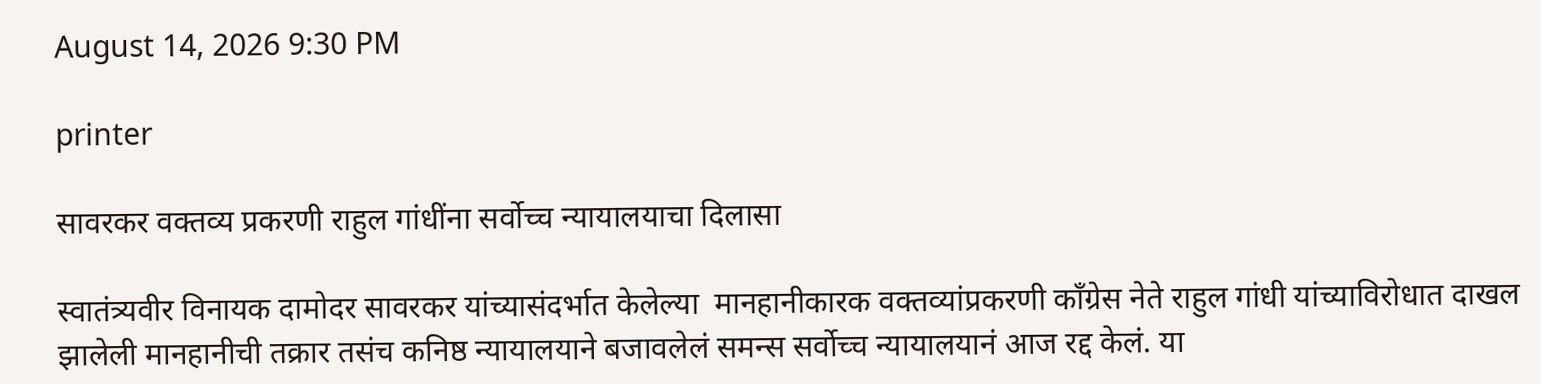August 14, 2026 9:30 PM

printer

सावरकर वक्तव्य प्रकरणी राहुल गांधींना सर्वोच्च न्यायालयाचा दिलासा

स्वातंत्र्यवीर विनायक दामोदर सावरकर यांच्यासंदर्भात केलेल्या  मानहानीकारक वक्तव्यांप्रकरणी काँग्रेस नेते राहुल गांधी यांच्याविरोधात दाखल झालेली मानहानीची तक्रार तसंच कनिष्ठ न्यायालयाने बजावलेलं समन्स सर्वोच्च न्यायालयानं आज रद्द केलं. या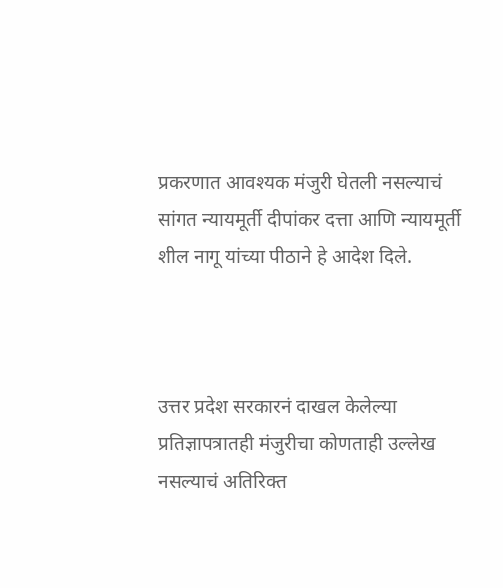प्रकरणात आवश्यक मंजुरी घेतली नसल्याचं सांगत न्यायमूर्ती दीपांकर दत्ता आणि न्यायमूर्ती शील नागू यांच्या पीठाने हे आदेश दिले.



उत्तर प्रदेश सरकारनं दाखल केलेल्या प्रतिज्ञापत्रातही मंजुरीचा कोणताही उल्लेख नसल्याचं अतिरिक्त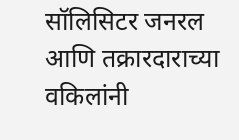सॉलिसिटर जनरल आणि तक्रारदाराच्या वकिलांनी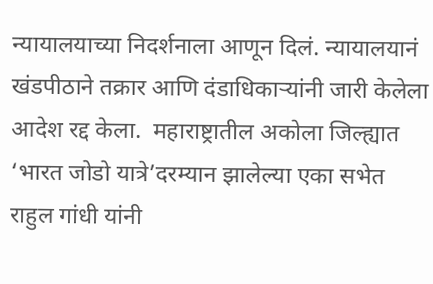न्यायालयाच्या निदर्शनाला आणून दिलं. न्यायालयानं खंडपीठाने तक्रार आणि दंडाधिकाऱ्यांनी जारी केलेला आदेश रद्द केला.  महाराष्ट्रातील अकोला जिल्ह्यात ‘भारत जोडो यात्रे’दरम्यान झालेल्या एका सभेत राहुल गांधी यांनी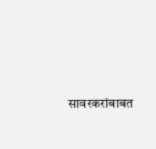सावरकरांबाबत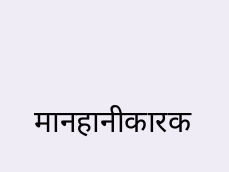मानहानीकारक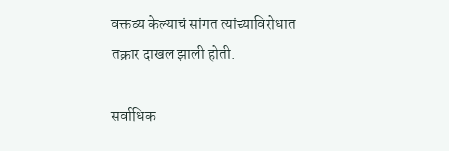वक्तव्य केल्याचं सांगत त्यांच्याविरोधात तक्रार दाखल झाली होती.

सर्वाधिक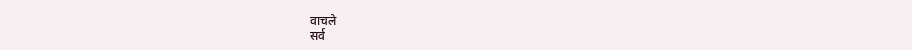वाचले
सर्व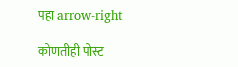पहा arrow-right

कोणतीही पोस्ट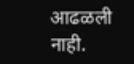आढळली नाही.